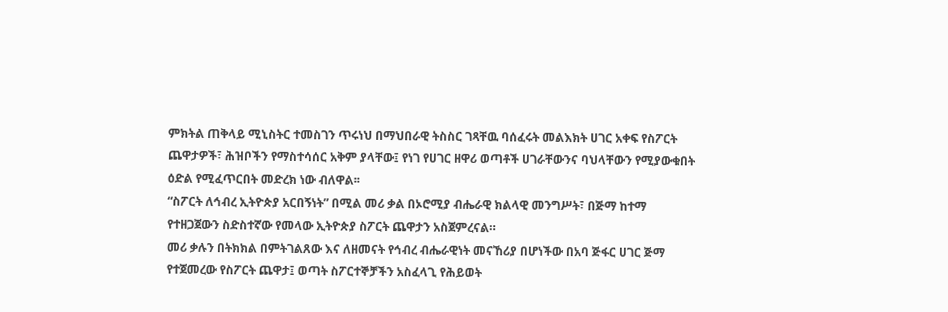ምክትል ጠቅላይ ሚኒስትር ተመስገን ጥሩነህ በማህበራዊ ትስስር ገጻቸዉ ባሰፈሩት መልእክት ሀገር አቀፍ የስፖርት ጨዋታዎች፣ ሕዝቦችን የማስተሳሰር አቅም ያላቸው፤ የነገ የሀገር ዘዋሪ ወጣቶች ሀገራቸውንና ባህላቸውን የሚያውቁበት ዕድል የሚፈጥርበት መድረክ ነው ብለዋል፡፡
“ስፖርት ለኅብረ ኢትዮጵያ አርበኝነት” በሚል መሪ ቃል በኦሮሚያ ብሔራዊ ክልላዊ መንግሥት፣ በጅማ ከተማ የተዘጋጀውን ስድስተኛው የመላው ኢትዮጵያ ስፖርት ጨዋታን አስጀምረናል።
መሪ ቃሉን በትክክል በምትገልጸው እና ለዘመናት የኅብረ ብሔራዊነት መናኸሪያ በሆነችው በአባ ጅፋር ሀገር ጅማ የተጀመረው የስፖርት ጨዋታ፤ ወጣት ስፖርተኞቻችን አስፈላጊ የሕይወት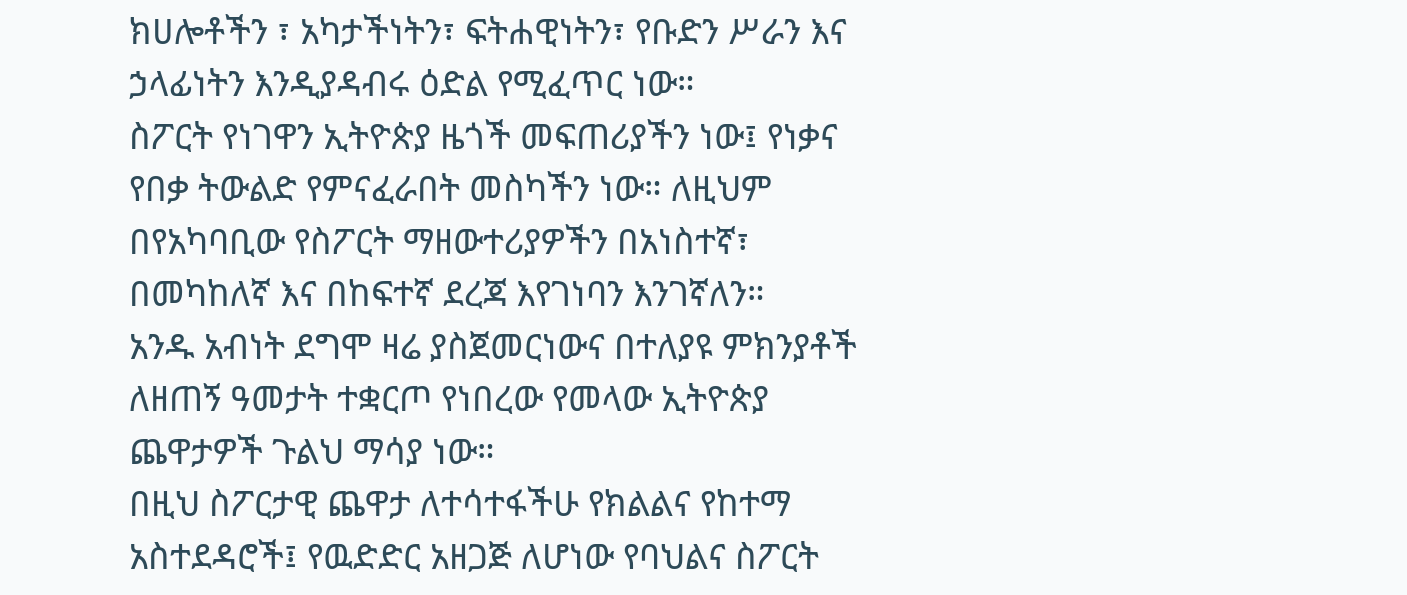ክሀሎቶችን ፣ አካታችነትን፣ ፍትሐዊነትን፣ የቡድን ሥራን እና ኃላፊነትን እንዲያዳብሩ ዕድል የሚፈጥር ነው።
ስፖርት የነገዋን ኢትዮጵያ ዜጎች መፍጠሪያችን ነው፤ የነቃና የበቃ ትውልድ የምናፈራበት መስካችን ነው። ለዚህም በየአካባቢው የስፖርት ማዘውተሪያዎችን በአነስተኛ፣ በመካከለኛ እና በከፍተኛ ደረጃ እየገነባን እንገኛለን።
አንዱ አብነት ደግሞ ዛሬ ያስጀመርነውና በተለያዩ ምክንያቶች ለዘጠኝ ዓመታት ተቋርጦ የነበረው የመላው ኢትዮጵያ ጨዋታዎች ጉልህ ማሳያ ነው።
በዚህ ስፖርታዊ ጨዋታ ለተሳተፋችሁ የክልልና የከተማ አስተደዳሮች፤ የዉድድር አዘጋጅ ለሆነው የባህልና ስፖርት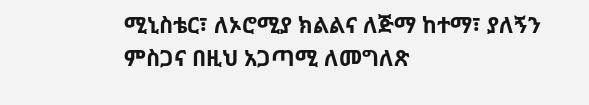ሚኒስቴር፣ ለኦሮሚያ ክልልና ለጅማ ከተማ፣ ያለኝን ምስጋና በዚህ አጋጣሚ ለመግለጽ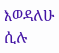እወዳለሁ ሲሉ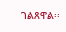ገልጸዋል፡፡